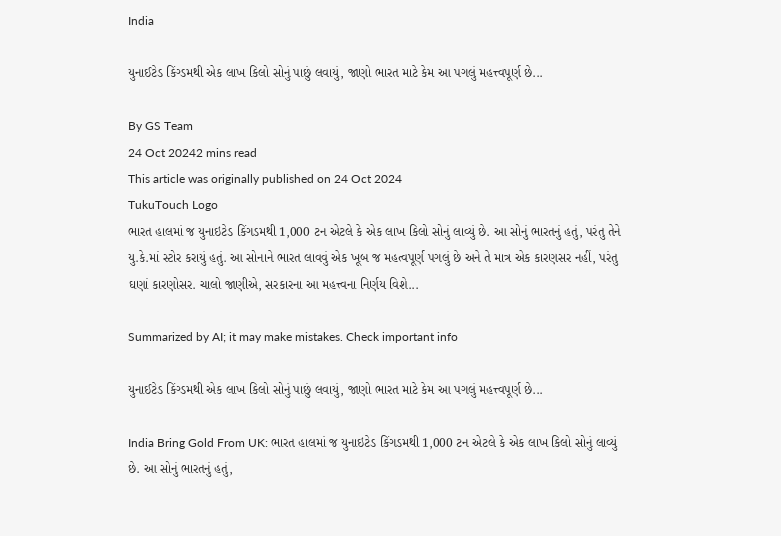India

યુનાઈટેડ કિંગ્ડમથી એક લાખ કિલો સોનું પાછું લવાયું, જાણો ભારત માટે કેમ આ પગલું મહત્ત્વપૂર્ણ છે...

By GS Team
24 Oct 20242 mins read
This article was originally published on 24 Oct 2024
TukuTouch Logo
ભારત હાલમાં જ યુનાઇટેડ કિંગડમથી 1,000 ટન એટલે કે એક લાખ કિલો સોનું લાવ્યું છે. આ સોનું ભારતનું હતું, પરંતુ તેને યુ.કે.માં સ્ટોર કરાયું હતું. આ સોનાને ભારત લાવવું એક ખૂબ જ મહત્વપૂર્ણ પગલું છે અને તે માત્ર એક કારણસર નહીં, પરંતુ ઘણાં કારણોસર. ચાલો જાણીએ, સરકારના આ મહત્ત્વના નિર્ણય વિશે...

Summarized by AI; it may make mistakes. Check important info

યુનાઈટેડ કિંગ્ડમથી એક લાખ કિલો સોનું પાછું લવાયું, જાણો ભારત માટે કેમ આ પગલું મહત્ત્વપૂર્ણ છે...

India Bring Gold From UK: ભારત હાલમાં જ યુનાઇટેડ કિંગડમથી 1,000 ટન એટલે કે એક લાખ કિલો સોનું લાવ્યું છે. આ સોનું ભારતનું હતું,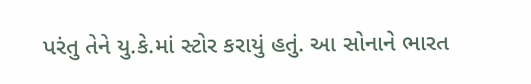પરંતુ તેને યુ.કે.માં સ્ટોર કરાયું હતું. આ સોનાને ભારત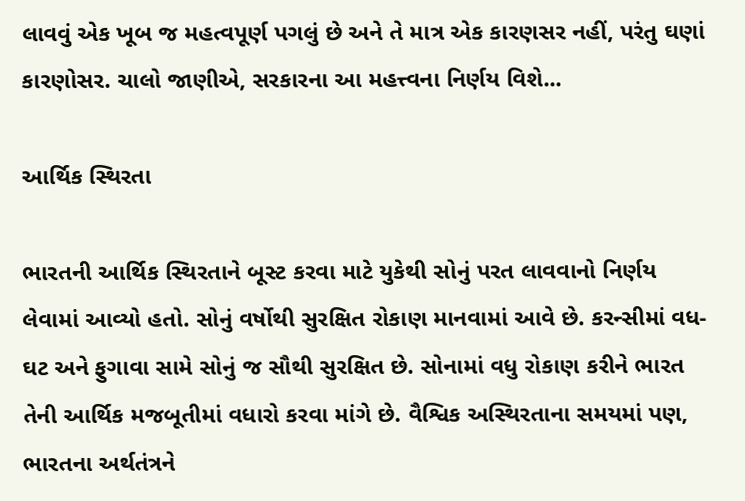લાવવું એક ખૂબ જ મહત્વપૂર્ણ પગલું છે અને તે માત્ર એક કારણસર નહીં, પરંતુ ઘણાં કારણોસર. ચાલો જાણીએ, સરકારના આ મહત્ત્વના નિર્ણય વિશે...

આર્થિક સ્થિરતા

ભારતની આર્થિક સ્થિરતાને બૂસ્ટ કરવા માટે યુકેથી સોનું પરત લાવવાનો નિર્ણય લેવામાં આવ્યો હતો. સોનું વર્ષોથી સુરક્ષિત રોકાણ માનવામાં આવે છે. કરન્સીમાં વધ-ઘટ અને ફુગાવા સામે સોનું જ સૌથી સુરક્ષિત છે. સોનામાં વધુ રોકાણ કરીને ભારત તેની આર્થિક મજબૂતીમાં વધારો કરવા માંગે છે. વૈશ્વિક અસ્થિરતાના સમયમાં પણ, ભારતના અર્થતંત્રને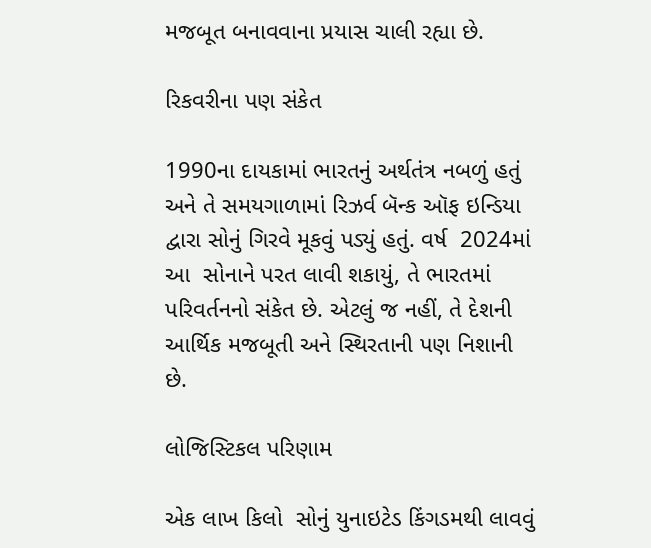મજબૂત બનાવવાના પ્રયાસ ચાલી રહ્યા છે.

રિકવરીના પણ સંકેત

1990ના દાયકામાં ભારતનું અર્થતંત્ર નબળું હતું અને તે સમયગાળામાં રિઝર્વ બૅન્ક ઑફ ઇન્ડિયા દ્વારા સોનું ગિરવે મૂકવું પડ્યું હતું. વર્ષ  2024માં આ  સોનાને પરત લાવી શકાયું, તે ભારતમાં પરિવર્તનનો સંકેત છે. એટલું જ નહીં, તે દેશની આર્થિક મજબૂતી અને સ્થિરતાની પણ નિશાની છે.

લોજિસ્ટિકલ પરિણામ

એક લાખ કિલો  સોનું યુનાઇટેડ કિંગડમથી લાવવું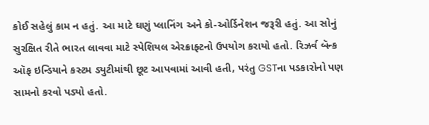કોઈ સહેલું કામ ન હતું. આ માટે ઘણું પ્લાનિંગ અને કો-ઓર્ડિનેશન જરૂરી હતું. આ સોનું સુરક્ષિત રીતે ભારત લાવવા માટે સ્પેશિયલ એરક્રાફ્ટનો ઉપયોગ કરાયો હતો. રિઝર્વ બૅન્ક ઑફ ઇન્ડિયાને કસ્ટમ ડ્યુટીમાંથી છૂટ આપવામાં આવી હતી, પરંતુ GSTના પડકારોનો પણ સામનો કરવો પડ્યો હતો.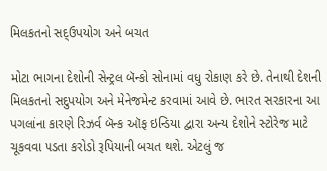મિલકતનો સદ્ઉપયોગ અને બચત

મોટા ભાગના દેશોની સેન્ટ્રલ બૅન્કો સોનામાં વધુ રોકાણ કરે છે. તેનાથી દેશની મિલકતનો સદુપયોગ અને મેનેજમેન્ટ કરવામાં આવે છે. ભારત સરકારના આ પગલાંના કારણે રિઝર્વ બૅન્ક ઑફ ઇન્ડિયા દ્વારા અન્ય દેશોને સ્ટોરેજ માટે ચૂકવવા પડતા કરોડો રૂપિયાની બચત થશે. એટલું જ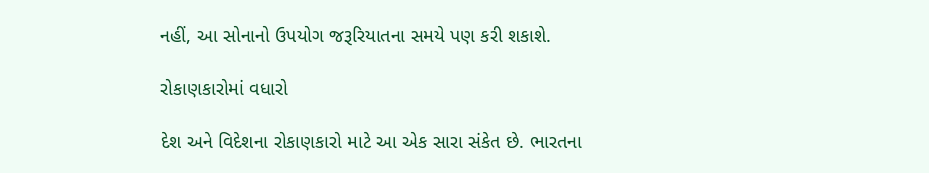નહીં, આ સોનાનો ઉપયોગ જરૂરિયાતના સમયે પણ કરી શકાશે.

રોકાણકારોમાં વધારો

દેશ અને વિદેશના રોકાણકારો માટે આ એક સારા સંકેત છે. ભારતના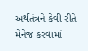અર્થતંત્રને કેવી રીતે મેનેજ કરવામાં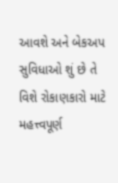આવશે અને બેકઅપ સુવિધાઓ શું છે તે વિશે રોકાણકારો માટે મહત્ત્વપૂર્ણ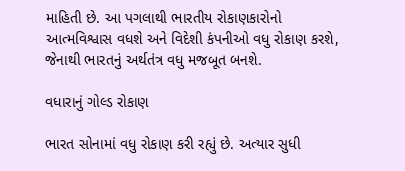માહિતી છે. આ પગલાથી ભારતીય રોકાણકારોનો આત્મવિશ્વાસ વધશે અને વિદેશી કંપનીઓ વધુ રોકાણ કરશે, જેનાથી ભારતનું અર્થતંત્ર વધુ મજબૂત બનશે.

વધારાનું ગોલ્ડ રોકાણ

ભારત સોનામાં વધુ રોકાણ કરી રહ્યું છે. અત્યાર સુધી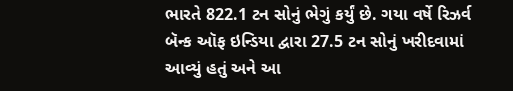ભારતે 822.1 ટન સોનું ભેગું કર્યું છે. ગયા વર્ષે રિઝર્વ બૅન્ક ઑફ ઇન્ડિયા દ્વારા 27.5 ટન સોનું ખરીદવામાં આવ્યું હતું અને આ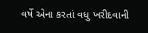વર્ષે એના કરતાં વધુ ખરીદવાની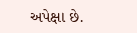અપેક્ષા છે.